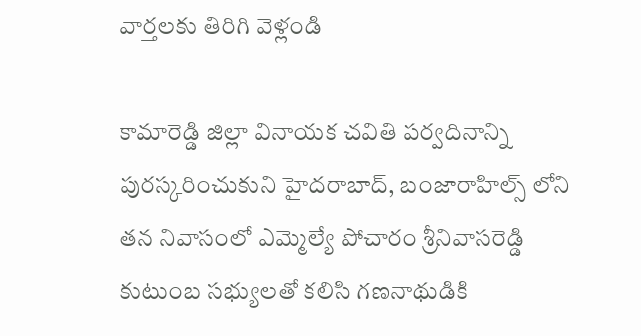వార్తలకు తిరిగి వెళ్లండి

కామారెడ్డి జిల్లా వినాయక చవితి పర్వదినాన్ని పురస్కరించుకుని హైదరాబాద్, బంజారాహిల్స్ లోని తన నివాసంలో ఎమ్మెల్యే పోచారం శ్రీనివాసరెడ్డి కుటుంబ సభ్యులతో కలిసి గణనాథుడికి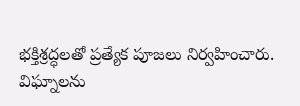భక్తిశ్రద్ధలతో ప్రత్యేక పూజలు నిర్వహించారు.
విఘ్నాలను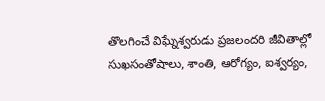తొలగించే విఘ్నేశ్వరుడు ప్రజలందరి జీవితాల్లో సుఖసంతోషాలు, శాంతి, ఆరోగ్యం, ఐశ్వర్యం,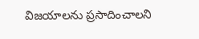విజయాలను ప్రసాదించాలని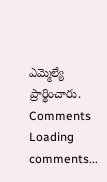ఎమ్మెల్యే ప్రార్థించారు.
Comments
Loading comments...